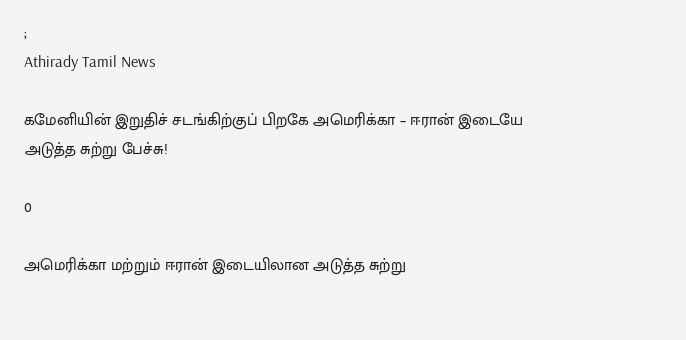;
Athirady Tamil News

கமேனியின் இறுதிச் சடங்கிற்குப் பிறகே அமெரிக்கா – ஈரான் இடையே அடுத்த சுற்று பேச்சு!

0

அமெரிக்கா மற்றும் ஈரான் இடையிலான அடுத்த சுற்று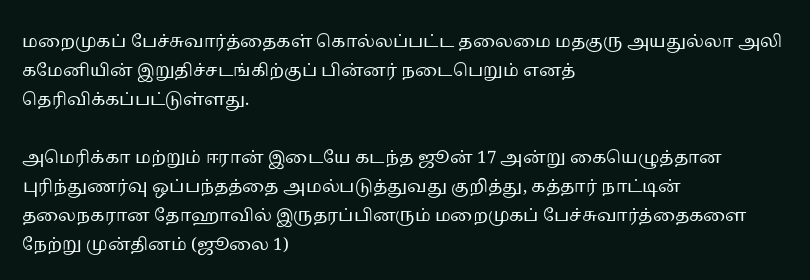மறைமுகப் பேச்சுவார்த்தைகள் கொல்லப்பட்ட தலைமை மதகுரு அயதுல்லா அலி கமேனியின் இறுதிச்சடங்கிற்குப் பின்னர் நடைபெறும் எனத் தெரிவிக்கப்பட்டுள்ளது.

அமெரிக்கா மற்றும் ஈரான் இடையே கடந்த ஜூன் 17 அன்று கையெழுத்தான புரிந்துணர்வு ஒப்பந்தத்தை அமல்படுத்துவது குறித்து, கத்தார் நாட்டின் தலைநகரான தோஹாவில் இருதரப்பினரும் மறைமுகப் பேச்சுவார்த்தைகளை நேற்று முன்தினம் (ஜூலை 1)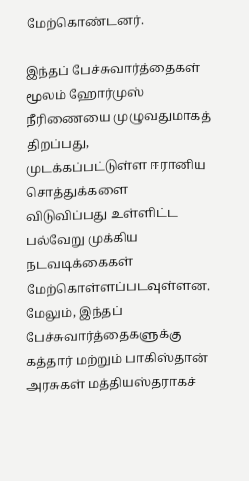மேற்கொண்டனர்.

இந்தப் பேச்சுவார்த்தைகள் மூலம் ஹோர்முஸ் நீரிணையை முழுவதுமாகத் திறப்பது, முடக்கப்பட்டுள்ள ஈரானிய சொத்துக்களை விடுவிப்பது உள்ளிட்ட பல்வேறு முக்கிய நடவடிக்கைகள் மேற்கொள்ளப்படவுள்ளன. மேலும், இந்தப் பேச்சுவார்த்தைகளுக்கு கத்தார் மற்றும் பாகிஸ்தான் அரசுகள் மத்தியஸ்தராகச்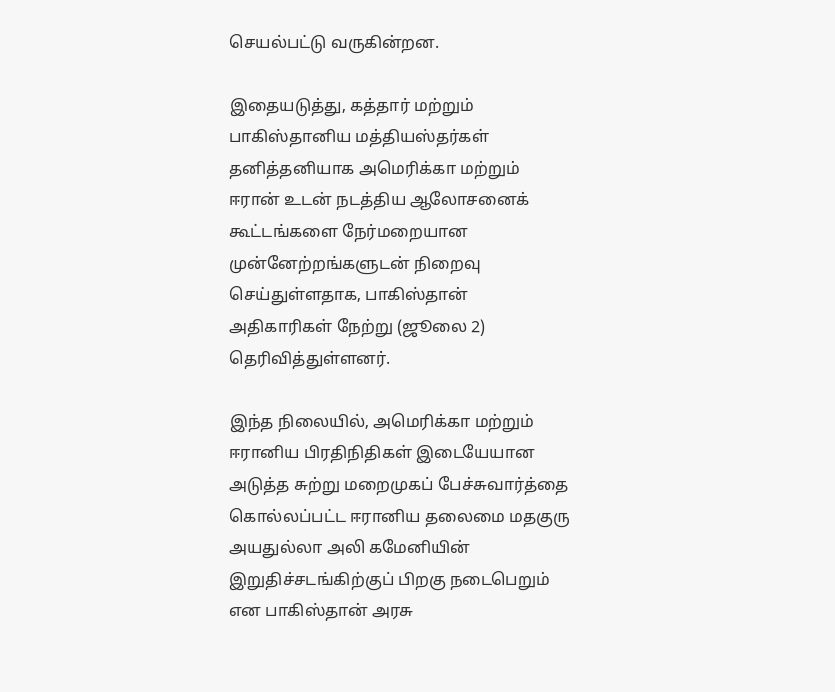செயல்பட்டு வருகின்றன.

இதையடுத்து, கத்தார் மற்றும் பாகிஸ்தானிய மத்தியஸ்தர்கள் தனித்தனியாக அமெரிக்கா மற்றும் ஈரான் உடன் நடத்திய ஆலோசனைக் கூட்டங்களை நேர்மறையான முன்னேற்றங்களுடன் நிறைவு செய்துள்ளதாக, பாகிஸ்தான் அதிகாரிகள் நேற்று (ஜூலை 2) தெரிவித்துள்ளனர்.

இந்த நிலையில், அமெரிக்கா மற்றும் ஈரானிய பிரதிநிதிகள் இடையேயான அடுத்த சுற்று மறைமுகப் பேச்சுவார்த்தை கொல்லப்பட்ட ஈரானிய தலைமை மதகுரு அயதுல்லா அலி கமேனியின் இறுதிச்சடங்கிற்குப் பிறகு நடைபெறும் என பாகிஸ்தான் அரசு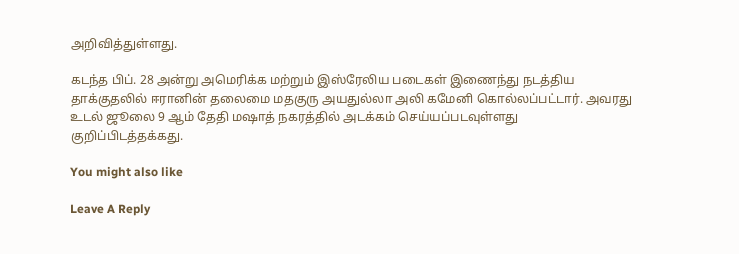அறிவித்துள்ளது.

கடந்த பிப். 28 அன்று அமெரிக்க மற்றும் இஸ்ரேலிய படைகள் இணைந்து நடத்திய தாக்குதலில் ஈரானின் தலைமை மதகுரு அயதுல்லா அலி கமேனி கொல்லப்பட்டார். அவரது உடல் ஜூலை 9 ஆம் தேதி மஷாத் நகரத்தில் அடக்கம் செய்யப்படவுள்ளது குறிப்பிடத்தக்கது.

You might also like

Leave A Reply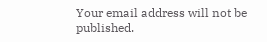Your email address will not be published.